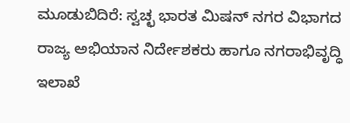ಮೂಡುಬಿದಿರೆ: ಸ್ವಚ್ಛ ಭಾರತ ಮಿಷನ್ ನಗರ ವಿಭಾಗದ ರಾಜ್ಯ ಅಭಿಯಾನ ನಿರ್ದೇಶಕರು ಹಾಗೂ ನಗರಾಭಿವೃದ್ಧಿ ಇಲಾಖೆ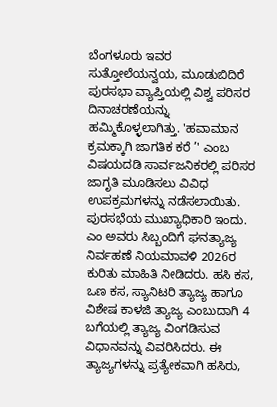ಬೆಂಗಳೂರು ಇವರ ಸುತ್ತೋಲೆಯನ್ವಯ, ಮೂಡುಬಿದಿರೆ ಪುರಸಭಾ ವ್ಯಾಪ್ತಿಯಲ್ಲಿ ವಿಶ್ವ ಪರಿಸರ ದಿನಾಚರಣೆಯನ್ನು ಹಮ್ಮಿಕೊಳ್ಳಲಾಗಿತ್ತು. 'ಹವಾಮಾನ ಕ್ರಮಕ್ಕಾಗಿ ಜಾಗತಿಕ ಕರೆ ’' ಎಂಬ ವಿಷಯದಡಿ ಸಾರ್ವಜನಿಕರಲ್ಲಿ ಪರಿಸರ ಜಾಗೃತಿ ಮೂಡಿಸಲು ವಿವಿಧ ಉಪಕ್ರಮಗಳನ್ನು ನಡೆಸಲಾಯಿತು.
ಪುರಸಭೆಯ ಮುಖ್ಯಾಧಿಕಾರಿ ಇಂದು. ಎಂ ಅವರು ಸಿಬ್ಬಂದಿಗೆ ಘನತ್ಯಾಜ್ಯ ನಿರ್ವಹಣೆ ನಿಯಮಾವಳಿ 2026ರ ಕುರಿತು ಮಾಹಿತಿ ನೀಡಿದರು. ಹಸಿ ಕಸ, ಒಣ ಕಸ, ಸ್ಯಾನಿಟರಿ ತ್ಯಾಜ್ಯ ಹಾಗೂ ವಿಶೇಷ ಕಾಳಜಿ ತ್ಯಾಜ್ಯ ಎಂಬುದಾಗಿ 4 ಬಗೆಯಲ್ಲಿ ತ್ಯಾಜ್ಯ ವಿಂಗಡಿಸುವ ವಿಧಾನವನ್ನು ವಿವರಿಸಿದರು. ಈ ತ್ಯಾಜ್ಯಗಳನ್ನು ಪ್ರತ್ಯೇಕವಾಗಿ ಹಸಿರು,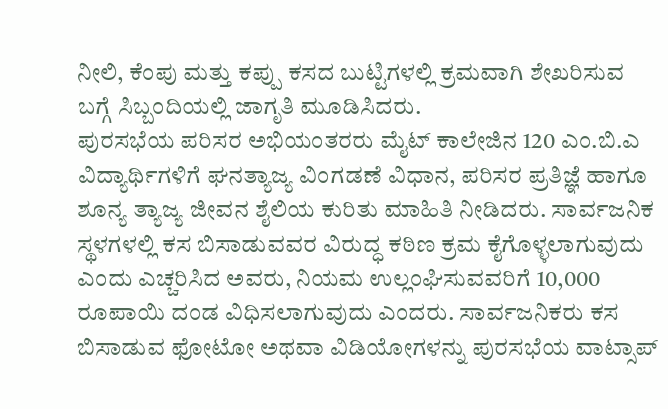ನೀಲಿ, ಕೆಂಪು ಮತ್ತು ಕಪ್ಪು ಕಸದ ಬುಟ್ಟಿಗಳಲ್ಲಿ ಕ್ರಮವಾಗಿ ಶೇಖರಿಸುವ ಬಗ್ಗೆ ಸಿಬ್ಬಂದಿಯಲ್ಲಿ ಜಾಗೃತಿ ಮೂಡಿಸಿದರು.
ಪುರಸಭೆಯ ಪರಿಸರ ಅಭಿಯಂತರರು ಮೈಟ್ ಕಾಲೇಜಿನ 120 ಎಂ.ಬಿ.ಎ ವಿದ್ಯಾರ್ಥಿಗಳಿಗೆ ಘನತ್ಯಾಜ್ಯ ವಿಂಗಡಣೆ ವಿಧಾನ, ಪರಿಸರ ಪ್ರತಿಜ್ಞೆ ಹಾಗೂ ಶೂನ್ಯ ತ್ಯಾಜ್ಯ ಜೀವನ ಶೈಲಿಯ ಕುರಿತು ಮಾಹಿತಿ ನೀಡಿದರು. ಸಾರ್ವಜನಿಕ ಸ್ಥಳಗಳಲ್ಲಿ ಕಸ ಬಿಸಾಡುವವರ ವಿರುದ್ಧ ಕಠಿಣ ಕ್ರಮ ಕೈಗೊಳ್ಳಲಾಗುವುದು ಎಂದು ಎಚ್ಚರಿಸಿದ ಅವರು, ನಿಯಮ ಉಲ್ಲಂಘಿಸುವವರಿಗೆ 10,000 ರೂಪಾಯಿ ದಂಡ ವಿಧಿಸಲಾಗುವುದು ಎಂದರು. ಸಾರ್ವಜನಿಕರು ಕಸ ಬಿಸಾಡುವ ಫೋಟೋ ಅಥವಾ ವಿಡಿಯೋಗಳನ್ನು ಪುರಸಭೆಯ ವಾಟ್ಸಾಪ್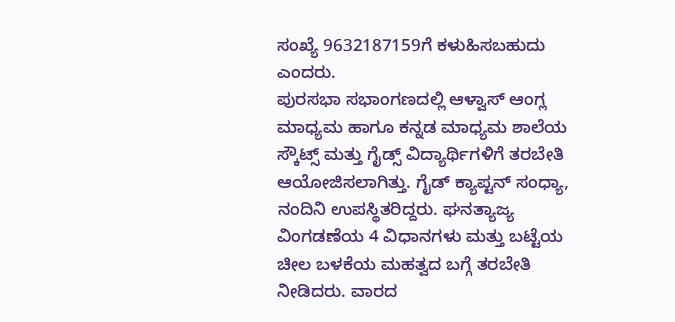ಸಂಖ್ಯೆ 9632187159ಗೆ ಕಳುಹಿಸಬಹುದು ಎಂದರು.
ಪುರಸಭಾ ಸಭಾಂಗಣದಲ್ಲಿ ಆಳ್ವಾಸ್ ಆಂಗ್ಲ ಮಾಧ್ಯಮ ಹಾಗೂ ಕನ್ನಡ ಮಾಧ್ಯಮ ಶಾಲೆಯ ಸ್ಕೌಟ್ಸ್ ಮತ್ತು ಗೈಡ್ಸ್ ವಿದ್ಯಾರ್ಥಿಗಳಿಗೆ ತರಬೇತಿ ಆಯೋಜಿಸಲಾಗಿತ್ತು. ಗೈಡ್ ಕ್ಯಾಪ್ಟನ್ ಸಂಧ್ಯಾ, ನಂದಿನಿ ಉಪಸ್ಥಿತರಿದ್ದರು. ಘನತ್ಯಾಜ್ಯ ವಿಂಗಡಣೆಯ 4 ವಿಧಾನಗಳು ಮತ್ತು ಬಟ್ಟೆಯ ಚೀಲ ಬಳಕೆಯ ಮಹತ್ವದ ಬಗ್ಗೆ ತರಬೇತಿ ನೀಡಿದರು. ವಾರದ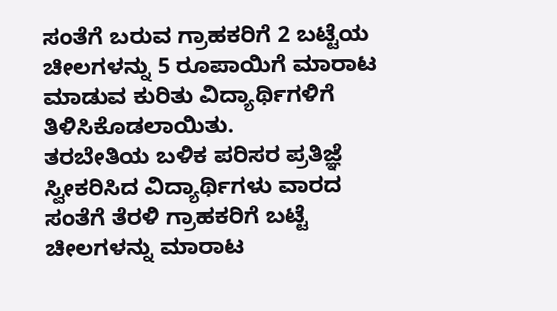ಸಂತೆಗೆ ಬರುವ ಗ್ರಾಹಕರಿಗೆ 2 ಬಟ್ಟೆಯ ಚೀಲಗಳನ್ನು 5 ರೂಪಾಯಿಗೆ ಮಾರಾಟ ಮಾಡುವ ಕುರಿತು ವಿದ್ಯಾರ್ಥಿಗಳಿಗೆ ತಿಳಿಸಿಕೊಡಲಾಯಿತು.
ತರಬೇತಿಯ ಬಳಿಕ ಪರಿಸರ ಪ್ರತಿಜ್ಞೆ ಸ್ವೀಕರಿಸಿದ ವಿದ್ಯಾರ್ಥಿಗಳು ವಾರದ ಸಂತೆಗೆ ತೆರಳಿ ಗ್ರಾಹಕರಿಗೆ ಬಟ್ಟೆ ಚೀಲಗಳನ್ನು ಮಾರಾಟ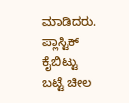ಮಾಡಿದರು. ಪ್ಲಾಸ್ಟಿಕ್ ಕೈಬಿಟ್ಟು ಬಟ್ಟೆ ಚೀಲ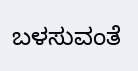ಬಳಸುವಂತೆ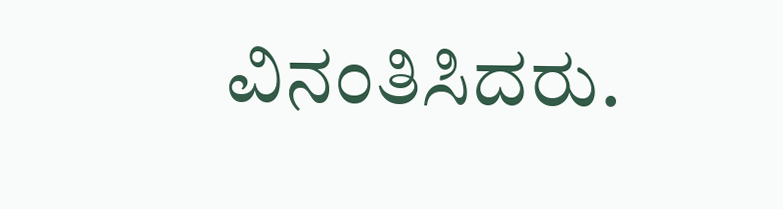ವಿನಂತಿಸಿದರು.